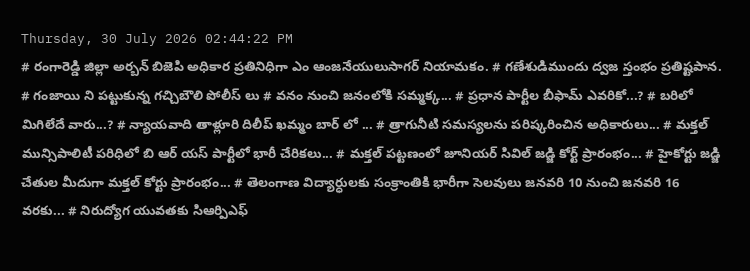Thursday, 30 July 2026 02:44:22 PM
# రంగారెడ్డి జిల్లా అర్బన్ బిజెపి అధికార ప్రతినిధిగా ఎం ఆంజనేయులుసాగర్ నియామకం. # గణేశుడిముందు ద్వజ స్తంభం ప్రతిష్టపాన. # గంజాయి ని పట్టుకున్న గచ్చిబౌలి పోలీస్ లు # వనం నుంచి జనంలోకి సమ్మక్క... # ప్రధాన పార్టీల బీఫామ్ ఎవరికో...? # బరిలో మిగిలేదే వారు...? # న్యాయవాది తాళ్లూరి దిలీప్ ఖమ్మం బార్ లో ... # త్రాగునీటి సమస్యలను పరిష్కరించిన అధికారులు... # మక్తల్ మున్సిపాలిటీ పరిధిలో బి ఆర్ యస్ పార్టీలో భారీ చేరికలు... # మక్తల్ పట్టణంలో జూనియర్ సివిల్ జడ్జి కోర్ట్ ప్రారంభం... # హైకోర్టు జడ్జి చేతుల మీదుగా మక్తల్ కోర్టు ప్రారంభం... # తెలంగాణ విద్యార్ధులకు సంక్రాంతికి భారీగా సెలవులు జనవరి 10 నుంచి జనవరి 16 వరకు... # నిరుద్యోగ యువతకు సిఆర్పిఎఫ్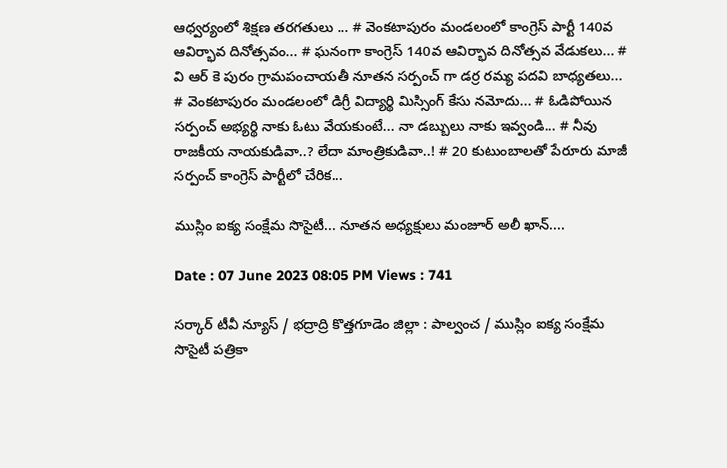ఆధ్వర్యంలో శిక్షణ తరగతులు ... # వెంకటాపురం మండలంలో కాంగ్రెస్ పార్టీ 140వ ఆవిర్భావ దినోత్సవం... # ఘనంగా కాంగ్రెస్ 140వ ఆవిర్భావ దినోత్సవ వేడుకలు... # వి ఆర్ కె పురం గ్రామపంచాయతీ నూతన సర్పంచ్ గా డర్ర రమ్య పదవి బాధ్యతలు... # వెంకటాపురం మండలంలో డిగ్రీ విద్యార్థి మిస్సింగ్ కేసు నమోదు... # ఓడిపోయిన సర్పంచ్ అభ్యర్థి నాకు ఓటు వేయకుంటే... నా డబ్బులు నాకు ఇవ్వండి... # నీవు రాజకీయ నాయకుడివా..? లేదా మాంత్రికుడివా..! # 20 కుటుంబాలతో పేరూరు మాజీ సర్పంచ్ కాంగ్రెస్ పార్టీలో చేరిక...

ముస్లిం ఐక్య సంక్షేమ సొసైటీ... నూతన అధ్యక్షులు మంజూర్ అలీ ఖాన్....

Date : 07 June 2023 08:05 PM Views : 741

సర్కార్ టీవీ న్యూస్ / భద్రాద్రి కొత్తగూడెం జిల్లా : పాల్వంచ / ముస్లిం ఐక్య సంక్షేమ సొసైటీ పత్రికా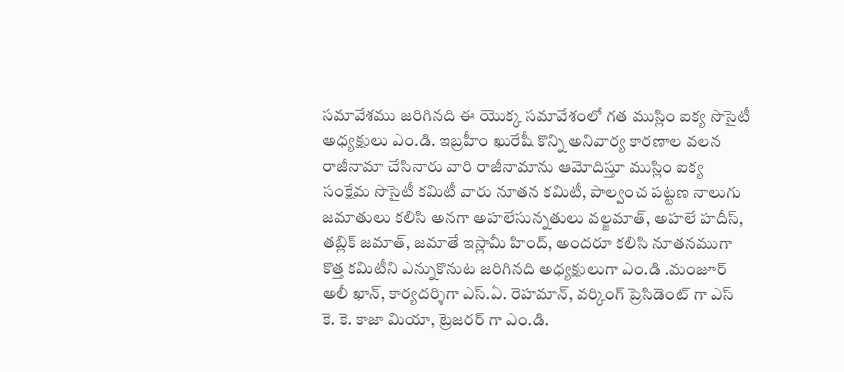సమావేశము జరిగినది ఈ యొక్క సమావేశంలో గత ముస్లిం ఐక్య సొసైటీ అధ్యక్షులు ఎం.డి. ఇబ్రహీం ఖురేషీ కొన్ని అనివార్య కారణాల వలన రాజీనామా చేసినారు వారి రాజీనామాను ఆమోదిస్తూ ముస్లిం ఐక్య సంక్షేమ సొసైటీ కమిటీ వారు నూతన కమిటీ, పాల్వంచ పట్టణ నాలుగు జమాతులు కలిసి అనగా అహలేసున్నతులు వల్జమాత్, అహలే హదీస్, తబ్లిక్ జమాత్, జమాతే ఇస్లామీ హింద్, అందరూ కలిసి నూతనముగా కొత్త కమిటీని ఎన్నుకొనుట జరిగినది అధ్యక్షులుగా ఎం.డి .మంజూర్ అలీ ఖాన్, కార్యదర్శిగా ఎస్.ఏ. రెహమాన్, వర్కింగ్ ప్రెసిడెంట్ గా ఎస్ కె. కె. కాజా మియా, ట్రెజరర్ గా ఎం.డి.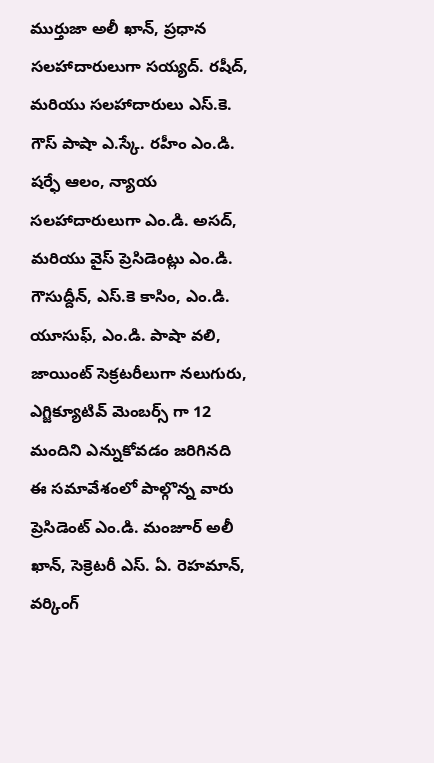ముర్తుజా అలీ ఖాన్, ప్రధాన సలహాదారులుగా సయ్యద్. రషీద్, మరియు సలహాదారులు ఎస్.కె. గౌస్ పాషా ఎ.స్కే. రహీం ఎం.డి. షర్ఫే ఆలం, న్యాయ సలహాదారులుగా ఎం.డి. అసద్, మరియు వైస్ ప్రెసిడెంట్లు ఎం.డి. గౌసుద్దీన్, ఎస్.కె కాసిం, ఎం.డి. యూసుఫ్, ఎం.డి. పాషా వలి, జాయింట్ సెక్రటరీలుగా నలుగురు, ఎగ్జిక్యూటివ్ మెంబర్స్ గా 12 మందిని ఎన్నుకోవడం జరిగినది ఈ సమావేశంలో పాల్గొన్న వారు ప్రెసిడెంట్ ఎం.డి. మంజూర్ అలీ ఖాన్, సెక్రెటరీ ఎస్. ఏ. రెహమాన్, వర్కింగ్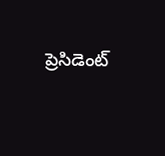ప్రెసిడెంట్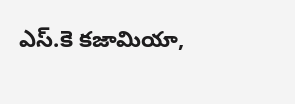ఎస్.కె కజామియా,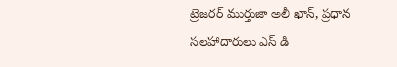ట్రెజరర్ ముర్తుజా అలీ ఖాన్, ప్రధాన సలహాదారులు ఎస్ డి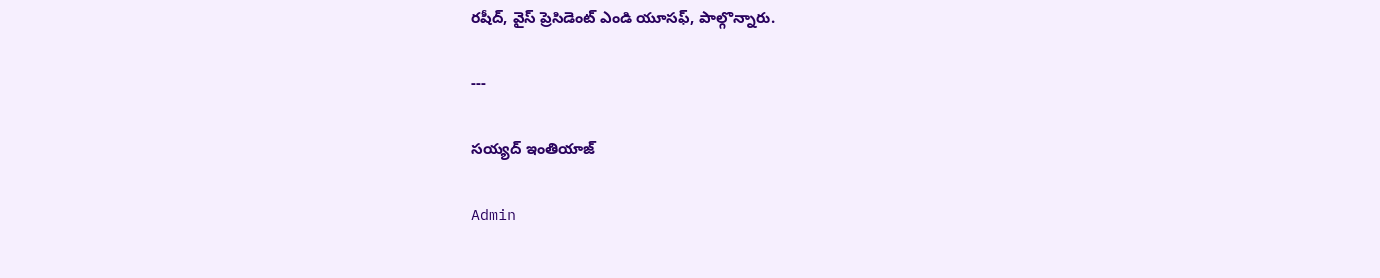రషీద్, వైస్ ప్రెసిడెంట్ ఎండి యూసఫ్, పాల్గొన్నారు.

---

సయ్యద్ ఇంతియాజ్

Admin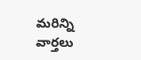మరిన్ని వార్తలు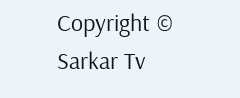Copyright © Sarkar Tv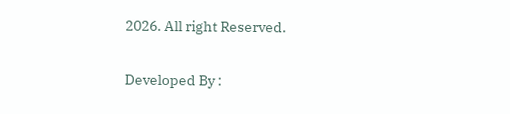2026. All right Reserved.

Developed By :